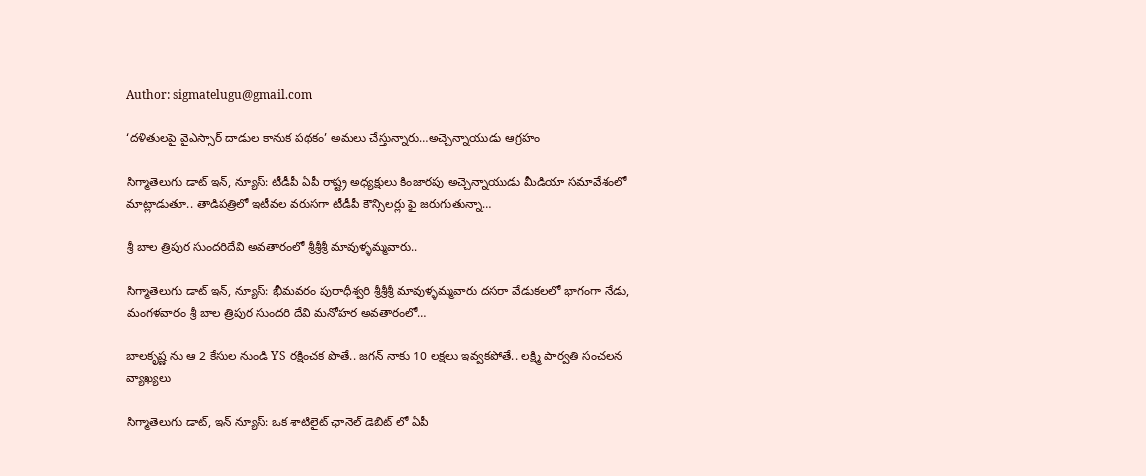Author: sigmatelugu@gmail.com

‘దళితులపై వైఎస్సార్ దాడుల కానుక పథకం’ అమలు చేస్తున్నారు…అచ్చెన్నాయుడు ఆగ్రహం

సిగ్మాతెలుగు డాట్ ఇన్, న్యూస్: టీడీపీ ఏపీ రాష్ట్ర అధ్యక్షులు కింజారపు అచ్చెన్నాయుడు మీడియా సమావేశంలో మాట్లాడుతూ.. తాడిపత్రిలో ఇటీవల వరుసగా టీడీపీ కౌన్సిలర్లు ఫై జరుగుతున్నా…

శ్రీ బాల త్రిపుర సుందరిదేవి అవతారంలో శ్రీశ్రీశ్రీ మావుళ్ళమ్మవారు..

సిగ్మాతెలుగు డాట్ ఇన్, న్యూస్: భీమవరం పురాధీశ్వరి శ్రీశ్రీశ్రీ మావుళ్ళమ్మవారు దసరా వేడుకలలో భాగంగా నేడు, మంగళవారం శ్రీ బాల త్రిపుర సుందరి దేవి మనోహర అవతారంలో…

బాలకృష్ణ ను ఆ 2 కేసుల నుండి YS రక్షించక పొతే.. జగన్ నాకు 10 లక్షలు ఇవ్వకపోతే.. లక్ష్మి పార్వతి సంచలన వ్యాఖ్యలు

సిగ్మాతెలుగు డాట్, ఇన్ న్యూస్: ఒక శాటిలైట్ ఛానెల్ డెబిట్ లో ఏపీ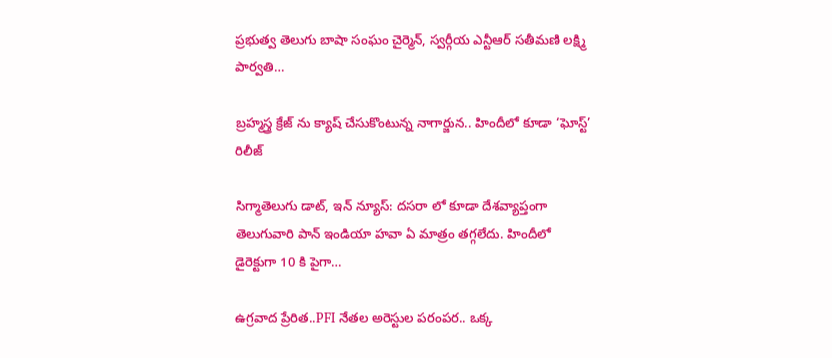ప్రభుత్వ తెలుగు బాషా సంఘం చైర్మెన్, స్వర్గీయ ఎన్టీఆర్ సతీమణి లక్ష్మి పార్వతి…

బ్రహ్మస్త్ర క్రేజ్ ను క్యాష్ చేసుకొంటున్న నాగార్జున.. హిందీలో కూడా ‘ఘోస్ట్‌’ రిలీజ్

సిగ్మాతెలుగు డాట్, ఇన్ న్యూస్: దసరా లో కూడా దేశవ్యాప్తంగా తెలుగువారి పాన్‌ ఇండియా హవా ఏ మాత్రం తగ్గలేదు. హిందీలో డైరెక్టుగా 10 కి పైగా…

ఉగ్రవాద ప్రేరిత..PFI నేతల అరెస్టుల పరంపర.. ఒక్క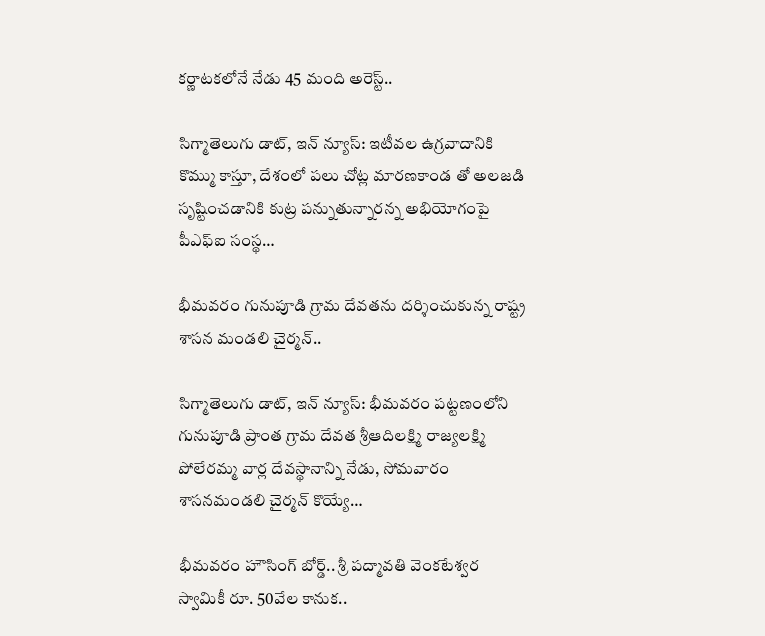కర్ణాటకలోనే నేడు 45 మంది అరెస్ట్..

సిగ్మాతెలుగు డాట్, ఇన్ న్యూస్: ఇటీవల ఉగ్రవాదానికి కొమ్ము కాస్తూ, దేశంలో పలు చోట్ల మారణకాండ తో అలజడి సృష్టించడానికి కుట్ర పన్నుతున్నారన్న అభియోగంపై పీఎఫ్ఐ సంస్థ…

భీమవరం గునుపూడి గ్రామ దేవతను దర్శించుకున్న రాష్ట్ర శాసన మండలి చైర్మన్‌..

సిగ్మాతెలుగు డాట్, ఇన్ న్యూస్: భీమవరం పట్టణంలోని గునుపూడి ప్రాంత గ్రామ దేవత శ్రీఆదిలక్ష్మి రాజ్యలక్ష్మి పోలేరమ్మ వార్ల దేవస్థానాన్ని నేడు, సోమవారం శాసనమండలి చైర్మన్‌ కొయ్యే…

భీమవరం హౌసింగ్ బోర్డ్.. శ్రీ పద్మావతి వెంకటేశ్వర స్వామికీ రూ. 50వేల కానుక..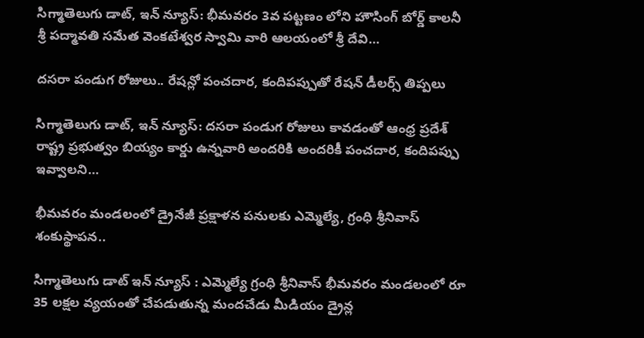సిగ్మాతెలుగు డాట్, ఇన్ న్యూస్: భీమవరం 3వ పట్టణం లోని హౌసింగ్ బోర్డ్ కాలనీ శ్రీ పద్మావతి సమేత వెంకటేశ్వర స్వామి వారి ఆలయంలో శ్రీ దేవి…

దసరా పండుగ రోజులు.. రేషన్లో పంచదార, కందిపప్పుతో రేషన్ డీలర్స్ తిప్పలు

సిగ్మాతెలుగు డాట్, ఇన్ న్యూస్: దసరా పండుగ రోజులు కావడంతో ఆంధ్ర ప్రదేశ్ రాష్ట్ర ప్రభుత్వం బియ్యం కార్డు ఉన్నవారి అందరికి అందరికీ పంచదార, కందిపప్పు ఇవ్వాలని…

భీమవరం మండలంలో డ్రైనేజీ ప్రక్షాళన పనులకు ఎమ్మెల్యే, గ్రంధి శ్రీనివాస్ శంకుస్థాపన..

సిగ్మాతెలుగు డాట్ ఇన్ న్యూస్ : ఎమ్మెల్యే గ్రంధి శ్రీనివాస్ భీమవరం మండలంలో రూ 35 లక్షల వ్యయంతో చేపడుతున్న మందచేడు మీడియం డ్రైన్ల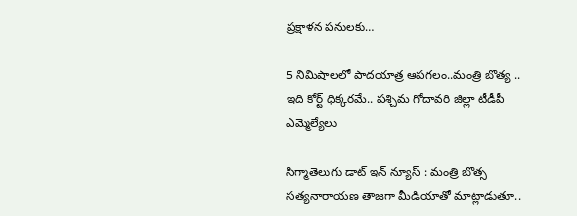ప్రక్షాళన పనులకు…

5 నిమిషాలలో పాదయాత్ర ఆపగలం..మంత్రి బొత్య .. ఇది కోర్ట్ ధిక్కరమే.. పశ్చిమ గోదావరి జిల్లా టీడీపీ ఎమ్మెల్యేలు

సిగ్మాతెలుగు డాట్ ఇన్ న్యూస్ : మంత్రి బొత్స సత్యనారాయణ తాజగా మీడియాతో మాట్లాడుతూ..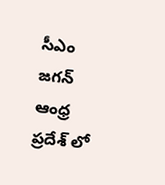సీఎం జగన్ ఆంధ్ర ప్రదేశ్ లో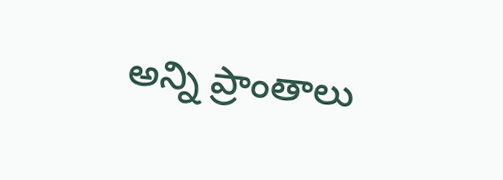అన్ని ప్రాంతాలు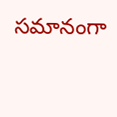సమానంగా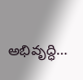అభివృద్ధి…